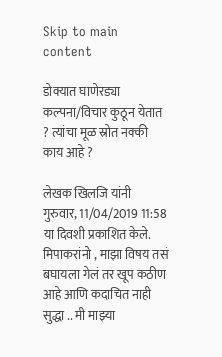Skip to main content

डोक्यात घाणेरड्या कल्पना/विचार कुठून येतात ? त्यांचा मूळ स्रोत नक्की काय आहे ?

लेखक खिलजि यांनी गुरुवार, 11/04/2019 11:58 या दिवशी प्रकाशित केले.
मिपाकरांनो , माझा विषय तसं बघायला गेलं तर खूप कठीण आहे आणि कदाचित नाही सुद्धा .. मी माझ्या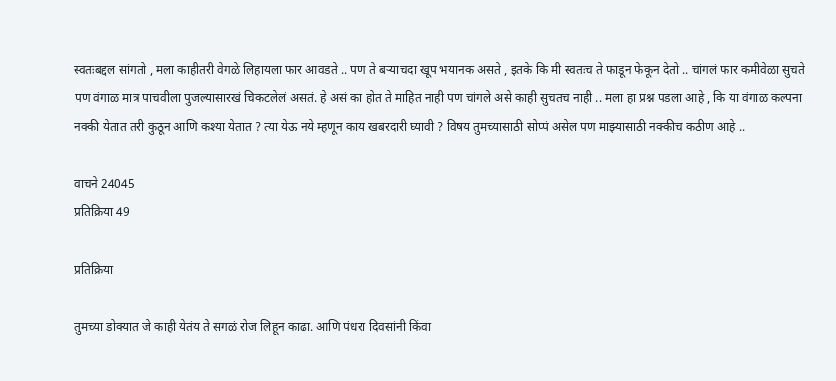स्वतःबद्दल सांगतो , मला काहीतरी वेगळे लिहायला फार आवडते .. पण ते बऱ्याचदा खूप भयानक असते , इतके कि मी स्वतःच ते फाडून फेकून देतो .. चांगलं फार कमीवेळा सुचते पण वंगाळ मात्र पाचवीला पुजल्यासारखं चिकटलेलं असतं. हे असं का होत ते माहित नाही पण चांगले असे काही सुचतच नाही .. मला हा प्रश्न पडला आहे , कि या वंगाळ कल्पना नक्की येतात तरी कुठून आणि कश्या येतात ? त्या येऊ नये म्हणून काय खबरदारी घ्यावी ? विषय तुमच्यासाठी सोप्पं असेल पण माझ्यासाठी नक्कीच कठीण आहे ..

वाचने 24045
प्रतिक्रिया 49

प्रतिक्रिया

तुमच्या डोक्यात जे काही येतंय ते सगळं रोज लिहून काढा. आणि पंधरा दिवसांनी किंवा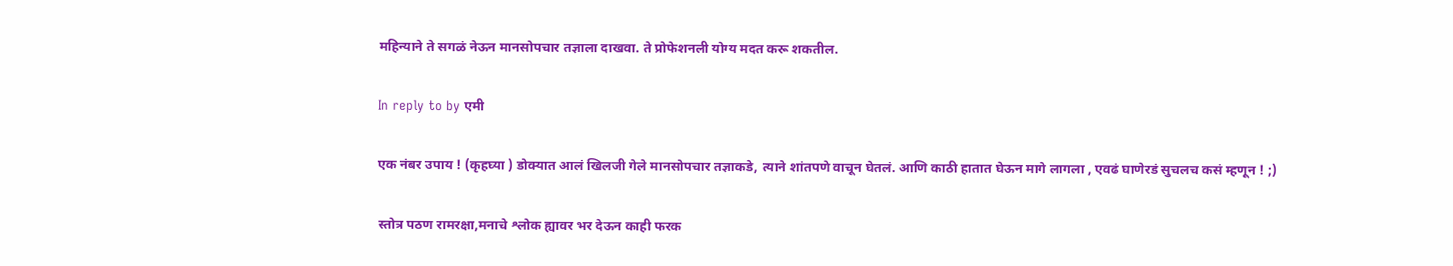महिन्याने ते सगळं नेऊन मानसोपचार तज्ञाला दाखवा. ते प्रोफेशनली योग्य मदत करू शकतील.

In reply to by एमी

एक नंबर उपाय ! (कृहघ्या ) डोक्यात आलं खिलजी गेले मानसोपचार तज्ञाकडे, त्याने शांतपणे वाचून घेतलं. आणि काठी हातात घेऊन मागे लागला , एवढं घाणेरडं सुचलच कसं म्हणून ! ;)

स्तोत्र पठण रामरक्षा,मनाचे श्लोक ह्यावर भर देऊन काही फरक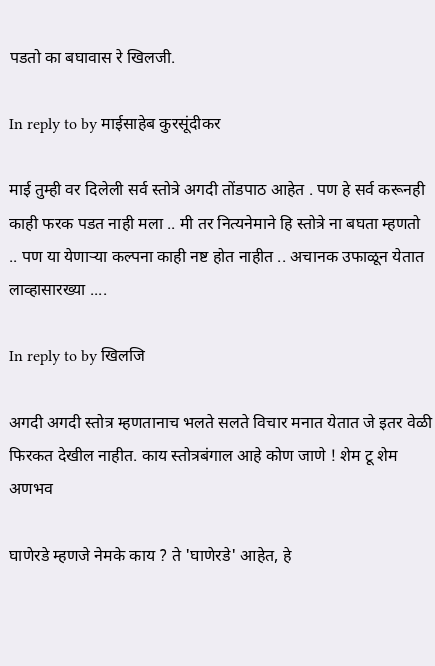पडतो का बघावास रे खिलजी.

In reply to by माईसाहेब कुरसूंदीकर

माई तुम्ही वर दिलेली सर्व स्तोत्रे अगदी तोंडपाठ आहेत . पण हे सर्व करूनही काही फरक पडत नाही मला .. मी तर नित्यनेमाने हि स्तोत्रे ना बघता म्हणतो .. पण या येणाऱ्या कल्पना काही नष्ट होत नाहीत .. अचानक उफाळून येतात लाव्हासारख्या ....

In reply to by खिलजि

अगदी अगदी स्तोत्र म्हणतानाच भलते सलते विचार मनात येतात जे इतर वेळी फिरकत देखील नाहीत. काय स्तोत्रबंगाल आहे कोण जाणे ! शेम टू शेम अणभव

घाणेरडे म्हणजे नेमके काय ? ते 'घाणेरडे' आहेत, हे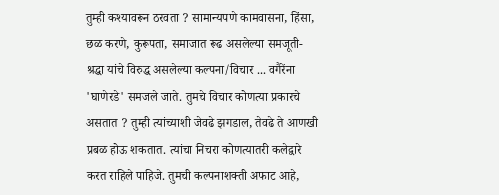तुम्ही कश्यावरून ठरवता ? सामान्यपणे कामवासना, हिंसा, छळ करणे, कुरूपता, समाजात रूढ असलेल्या समजूती-श्रद्धा यांचे विरुद्ध असलेल्या कल्पना/विचार ... वगैरेंना 'घाणेरडे' समजले जाते. तुमचे विचार कोणत्या प्रकारचे असतात ? तुम्ही त्यांच्याशी जेवढे झगडाल, तेवढे ते आणखी प्रबळ होऊ शकतात. त्यांचा निचरा कोणत्यातरी कलेद्वारे करत राहिले पाहिजे. तुमची कल्पनाशक्ती अफाट आहे,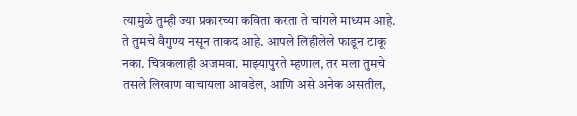त्यामुळे तुम्ही ज्या प्रकारच्या कविता करता ते चांगले माध्यम आहे. ते तुमचे वैगुण्य नसून ताकद आहे. आपले लिहीलेले फाडून टाकू नका. चित्रकलाही अजमवा. माझ्यापुरते म्हणाल, तर मला तुमचे तसले लिखाण वाचायला आवडेल, आणि असे अनेक असतील,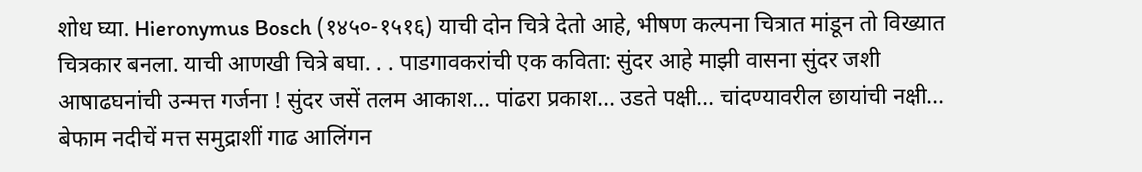शोध घ्या. Hieronymus Bosch (१४५०-१५१६) याची दोन चित्रे देतो आहे, भीषण कल्पना चित्रात मांडून तो विख्यात चित्रकार बनला. याची आणखी चित्रे बघा. . . पाडगावकरांची एक कविता: सुंदर आहे माझी वासना सुंदर जशी आषाढघनांची उन्मत्त गर्जना ! सुंदर जसें तलम आकाश... पांढरा प्रकाश... उडते पक्षी... चांदण्यावरील छायांची नक्षी... बेफाम नदीचें मत्त समुद्राशीं गाढ आलिंगन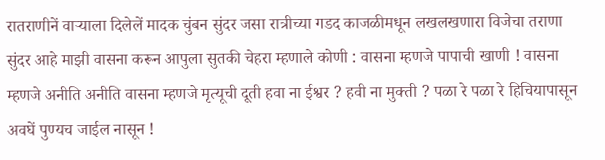रातराणीनें वार्‍याला दिलेलें मादक चुंबन सुंदर जसा रात्रीच्या गडद काजळीमधून लखलखणारा विजेचा तराणा सुंदर आहे माझी वासना करून आपुला सुतकी चेहरा म्हणाले कोणी : वासना म्हणजे पापाची खाणी ! वासना म्हणजे अनीति अनीति वासना म्हणजे मृत्यूची दूती हवा ना ईश्वर ? हवी ना मुक्ती ? पळा रे पळा रे हिचियापासून अवघें पुण्यच जाईल नासून !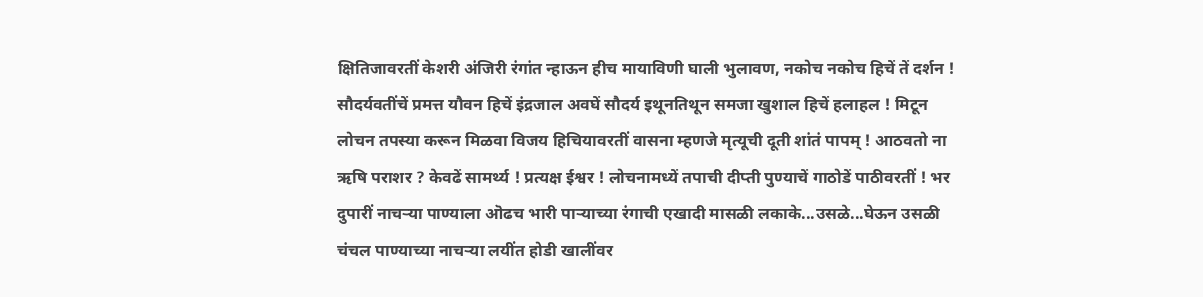क्षितिजावरतीं केशरी अंजिरी रंगांत न्हाऊन हीच मायाविणी घाली भुलावण, नकोच नकोच हिचें तें दर्शन ! सौदर्यवतींचें प्रमत्त यौवन हिचें इंद्रजाल अवघें सौदर्य इथूनतिथून समजा खुशाल हिचें हलाहल ! मिटून लोचन तपस्या करून मिळवा विजय हिचियावरतीं वासना म्हणजे मृत्यूची दूती शांतं पापम्‌ ! आठवतो ना ऋषि पराशर ? केवढें सामर्थ्य ! प्रत्यक्ष ईश्वर ! लोचनामध्यें तपाची दीप्ती पुण्याचें गाठोडें पाठीवरतीं ! भर दुपारीं नाचर्‍या पाण्याला ऒढच भारी पार्‍याच्या रंगाची एखादी मासळी लकाके...उसळे...घेऊन उसळी चंचल पाण्याच्या नाचर्‍या लयींत होडी खालींवर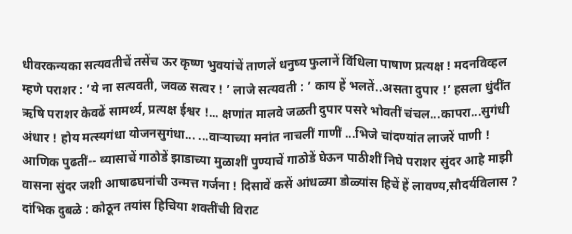धीवरकन्यका सत्यवतीचें तसेंच ऊर कृष्ण भुवयांचें ताणलें धनुष्य फुलानें विंधिला पाषाण प्रत्यक्ष ! मदनविव्हल म्हणे पराशर : ’ये ना सत्यवती, जवळ सत्वर ! ’ लाजे सत्यवती : ’ काय हें भलतें..असता दुपार !’ हसला धुंदींत ऋषि पराशर केवढें सामर्थ्य, प्रत्यक्ष ईश्वर !... क्षणांत मालवे जळती दुपार पसरे भोवतीं चंचल...कापरा...सुगंधी अंधार ! होय मत्स्यगंधा योजनसुगंधा... ...वार्‍याच्या मनांत नाचलीं गाणीं ...भिजे चांदण्यांत लाजरें पाणी ! आणिक पुढतीं-- व्यासाचें गाठोडें झाडाच्या मुळाशीं पुण्याचें गाठोडें घेऊन पाठीशीं निघे पराशर सुंदर आहे माझी वासना सुंदर जशी आषाढघनांची उन्मत्त गर्जना ! दिसावें कसें आंधळ्या डोळ्यांस हिचें हें लावण्य,सौदर्यविलास ? दांभिक दुबळे : कोठून तयांस हिचिया शक्तींची विराट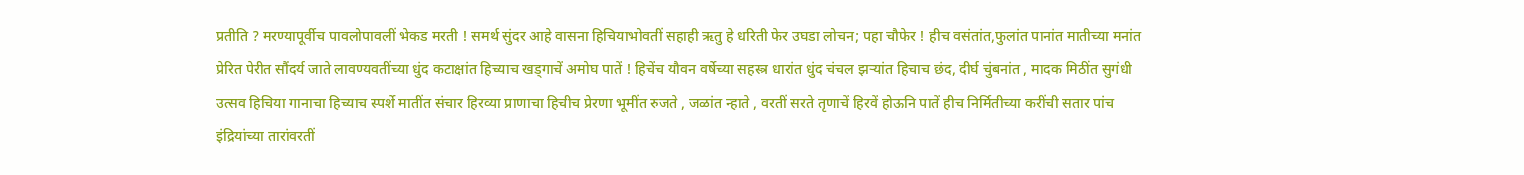प्रतीति ? मरण्यापूर्वीच पावलोपावलीं भेकड मरती ! समर्थ सुंदर आहे वासना हिचियाभोवतीं सहाही ऋतु हे धरिती फेर उघडा लोचन; पहा चौफेर ! हीच वसंतांत,फुलांत पानांत मातीच्या मनांत प्रेरित पेरीत सौंदर्य जाते लावण्यवतींच्या धुंद कटाक्षांत हिच्याच खड्‍गाचें अमोघ पातें ! हिचेंच यौवन वर्षेच्या सहस्त्र धारांत धुंद चंचल झर्‍यांत हिचाच छंद, दीर्घ चुंबनांत , मादक मिठींत सुगंधी उत्सव हिचिया गानाचा हिच्याच स्पर्शे मातींत संचार हिरव्या प्राणाचा हिचीच प्रेरणा भूमींत रुजते , जळांत न्हाते , वरतीं सरते तृणाचें हिरवें होऊनि पातें हीच निर्मितीच्या करींची सतार पांच इंद्रियांच्या तारांवरतीं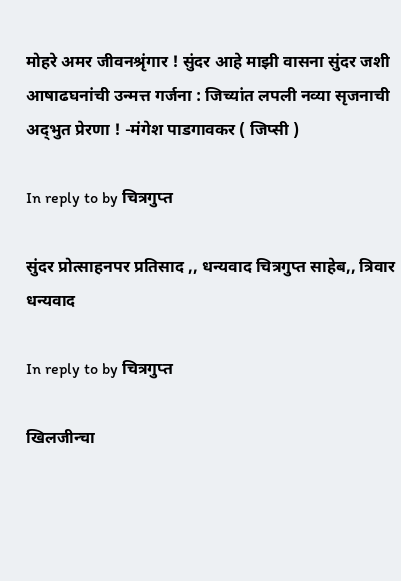मोहरे अमर जीवनश्रृंगार ! सुंदर आहे माझी वासना सुंदर जशी आषाढघनांची उन्मत्त गर्जना : जिच्यांत लपली नव्या सृजनाची अद्‍भुत प्रेरणा ! -मंगेश पाडगावकर ( जिप्सी )

In reply to by चित्रगुप्त

सुंदर प्रोत्साहनपर प्रतिसाद ,, धन्यवाद चित्रगुप्त साहेब,, त्रिवार धन्यवाद

In reply to by चित्रगुप्त

खिलजीन्चा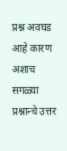प्रश्न अवघड आहे कारण अशाच सगळ्या प्रश्नान्चे उत्तर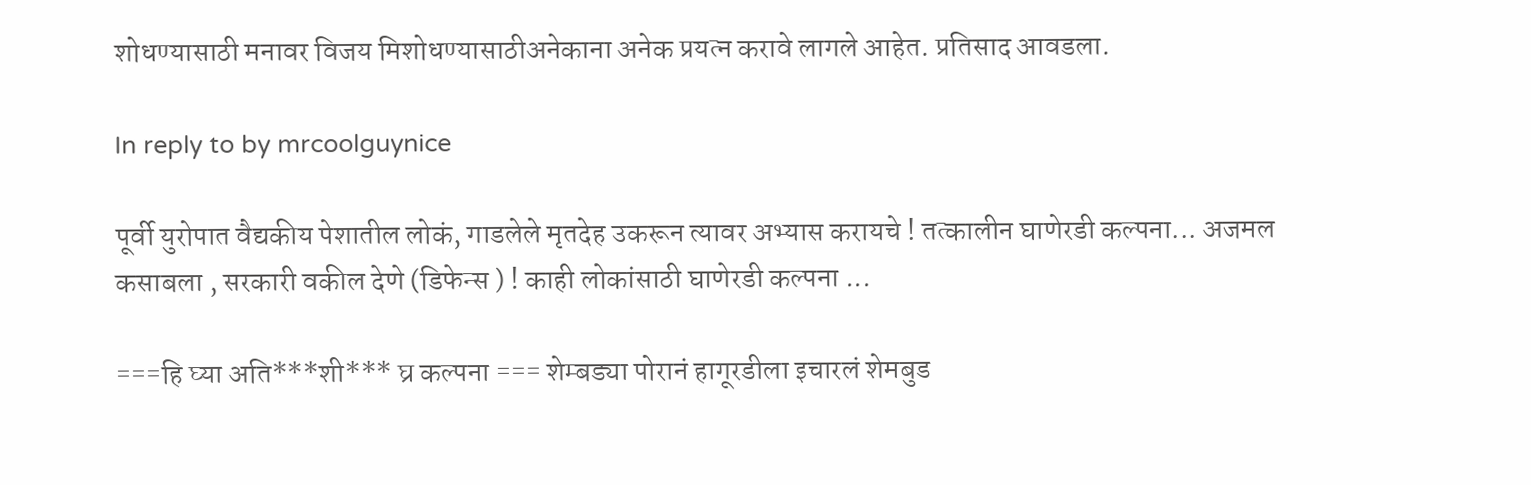शोधण्यासाठी मनावर विजय मिशोधण्यासाठीअनेकाना अनेक प्रयत्न करावे लागले आहेत. प्रतिसाद आवडला.

In reply to by mrcoolguynice

पूर्वी युरोपात वैद्यकीय पेशातील लोकं, गाडलेले मृतदेह उकरून त्यावर अभ्यास करायचे ! तत्कालीन घाणेरडी कल्पना... अजमल कसाबला , सरकारी वकील देणे (डिफेन्स ) ! काही लोकांसाठी घाणेरडी कल्पना ...

===हि घ्या अति***शी*** घ्र कल्पना === शेम्बड्या पोरानं हागूरडीला इचारलं शेमबुड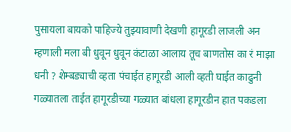पुसायला बायको पाहिज्ये तुझ्यावाणी देखणी हागूरडी लाजली अन म्हणाली मला बी धुवून धुवून कंटाळा आलाय तूच बाणतोस का रं माझा धनी ? शेम्बड्याची व्हता पंचाईत हागूरडी आली व्हती घाईत काढुनी गळ्यातला ताईत हागूरडीच्या गळ्यात बांधला हागूरडीन हात पकडला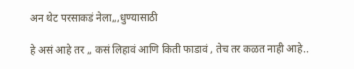अन थेट परसाकडं नेला,,,धुण्यासाठी

हे असं आहे तर ,, कसं लिहावं आणि किती फाडावं , तेच तर कळत नाही आहे..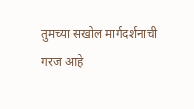तुमच्या सखोल मार्गदर्शनाची गरज आहे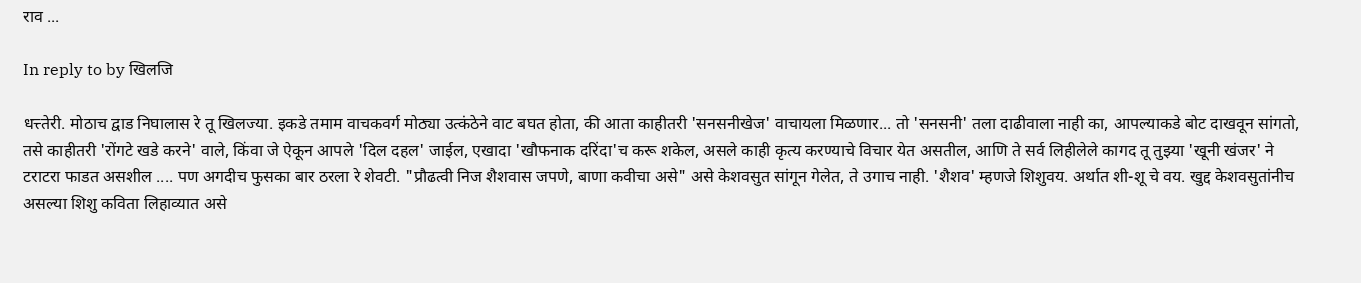राव ...

In reply to by खिलजि

धत्त्तेरी. मोठाच द्वाड निघालास रे तू खिलज्या. इकडे तमाम वाचकवर्ग मोठ्या उत्कंठेने वाट बघत होता, की आता काहीतरी 'सनसनीखेज' वाचायला मिळणार... तो 'सनसनी' तला दाढीवाला नाही का, आपल्याकडे बोट दाखवून सांगतो, तसे काहीतरी 'रोंगटे खडे करने' वाले, किंवा जे ऐकून आपले 'दिल दहल' जाईल, एखादा 'खौफनाक दरिंदा'च करू शकेल, असले काही कृत्य करण्याचे विचार येत असतील, आणि ते सर्व लिहीलेले कागद तू तुझ्या 'खूनी खंजर' ने टराटरा फाडत असशील .... पण अगदीच फुसका बार ठरला रे शेवटी. "प्रौढत्वी निज शैशवास जपणे, बाणा कवीचा असे" असे केशवसुत सांगून गेलेत, ते उगाच नाही. 'शैशव' म्हणजे शिशुवय. अर्थात शी-शू चे वय. खुद्द केशवसुतांनीच असल्या शिशु कविता लिहाव्यात असे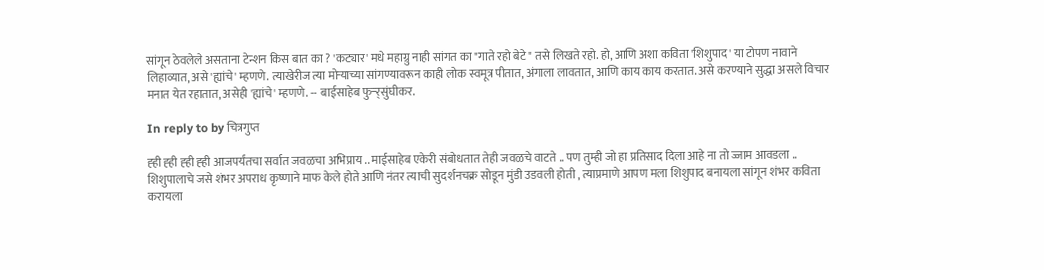सांगून ठेवलेले असताना टेन्शन किस बात का ? 'कट्यार' मधे महाग्रु नाही सांगत का "गाते रहो बेटे" तसे लिखते रहो. हो, आणि अशा कविता 'शिशुपाद' या टोपण नावाने लिहाव्यात, असे 'ह्यांचे' म्हणणे. त्याखेरीज त्या मोर्‍याच्या सांगण्यावरून काही लोक स्वमूत्र पीतात, अंगाला लावतात, आणि काय काय करतात. असे करण्याने सुद्धा असले विचार मनात येत रहातात, असेही 'ह्यांचे' म्हणणे. -- बाईसाहेब फुर्‍र्‍र्सुंघीकर.

In reply to by चित्रगुप्त

ह्ही ह्ही ह्ही ह्ही आजपर्यंतचा सर्वात जवळचा अभिप्राय .. माईसाहेब एकेरी संबोधतात तेही जवळचे वाटते .. पण तुम्ही जो हा प्रतिसाद दिला आहे ना तो ज्जाम आवडला .. शिशुपालाचे जसे शंभर अपराध कृष्णाने माफ केले होते आणि नंतर त्याची सुदर्शनचक्र सोडून मुंडी उडवली होती , त्याप्रमाणे आपण मला शिशुपाद बनायला सांगून शंभर कविता करायला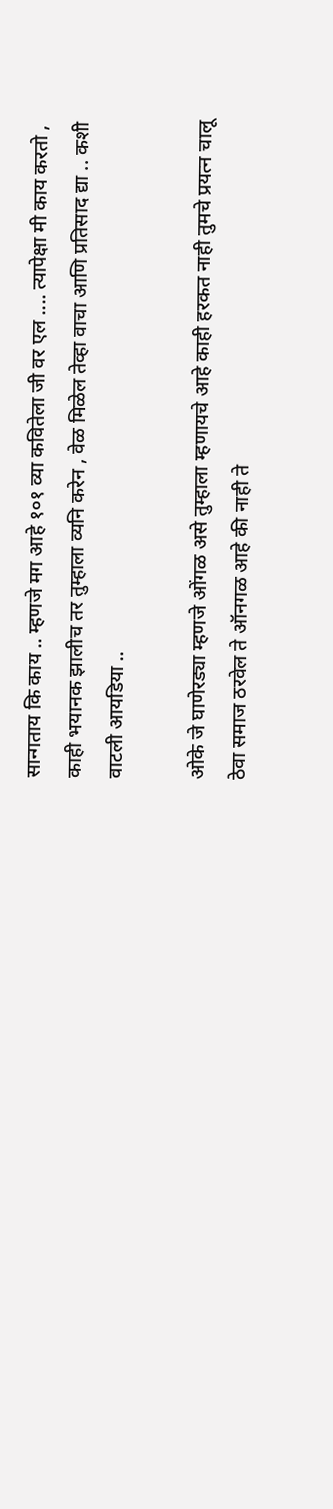सान्गताय कि काय .. म्हणजे मग आहे १०१ व्या कवितेला जी वर एल .... त्यापेक्षा मी काय करतो , काही भयानक झालीच तर तुम्हाला व्यनि करेन , वेळ मिळेल तेव्हा वाचा आणि प्रतिसाद द्या .. कशी वाटली आयडिया ..

ओके जे घाणेरड्या म्हणजे ओंगळ असे तुम्हाला म्हणायचे आहे काही हरकत नाही तुमचे प्रयत्न चालू ठेवा समाज ठरवेल ते ऑनगळ आहे की नाही ते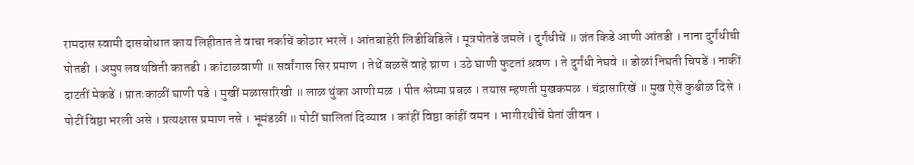रामदास स्वामी दासबोधात काय लिहीतात ते वाचा नर्काचें कोठार भरलें । आंतबाहेरी लिडीबिडिलें । मूत्रपोतडें जमलें । दुर्गंधीचें ॥ जंत किडे आणी आंतडी । नाना दुर्गंधीची पोतडी । अमुप लवथविती कातडी । कांटाळवाणी ॥ सर्वांगास सिर प्रमाण । तेथें बळसें वाहे घ्राण । उठे घाणी फुटतां श्रवण । ते दुर्गंधी नेघवे ॥ डोळां निघती चिपडें । नाकीं दाटतीं मेकडें । प्रातःकाळीं घाणी पडे । मुखीं मळासारिखी ॥ लाळ थुंका आणी मळ । पीत श्लेष्मा प्रबळ । तयास म्हणती मुखकमळ । चंद्रासारिखें ॥ मुख ऐसें कुश्चीळ दिसे । पोटीं विष्ठा भरली असे । प्रत्यक्षास प्रमाण नसे । भूमंडळीं ॥ पोटीं घालितां दिव्यान्न । कांहीं विष्ठा कांहीं वमन । भागीरथीचें घेतां जीवन ।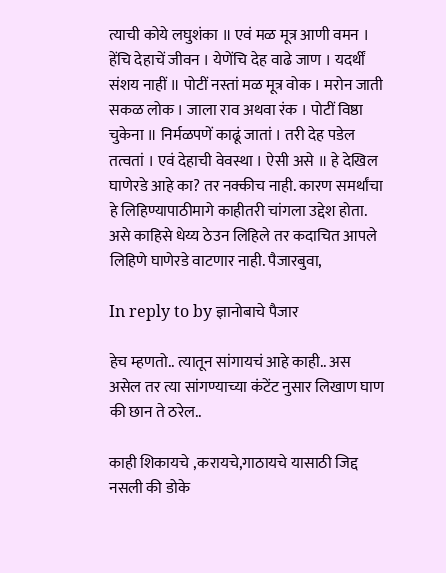त्याची कोये लघुशंका ॥ एवं मळ मूत्र आणी वमन । हेंचि देहाचें जीवन । येणेंचि देह वाढे जाण । यदर्थीं संशय नाहीं ॥ पोटीं नस्तां मळ मूत्र वोक । मरोन जाती सकळ लोक । जाला राव अथवा रंक । पोटीं विष्ठा चुकेना ॥ निर्मळपणें काढूं जातां । तरी देह पडेल तत्वतां । एवं देहाची वेवस्था । ऐसी असे ॥ हे देखिल घाणेरडे आहे का? तर नक्कीच नाही. कारण समर्थांचा हे लिहिण्यापाठीमागे काहीतरी चांगला उद्देश होता. असे काहिसे धेय्य ठेउन लिहिले तर कदाचित आपले लिहिणे घाणेरडे वाटणार नाही. पैजारबुवा,

In reply to by ज्ञानोबाचे पैजार

हेच म्हणतो.. त्यातून सांगायचं आहे काही.. अस असेल तर त्या सांगण्याच्या कंटेंट नुसार लिखाण घाण की छान ते ठरेल..

काही शिकायचे ,करायचे,गाठायचे यासाठी जिद्द नसली की डोके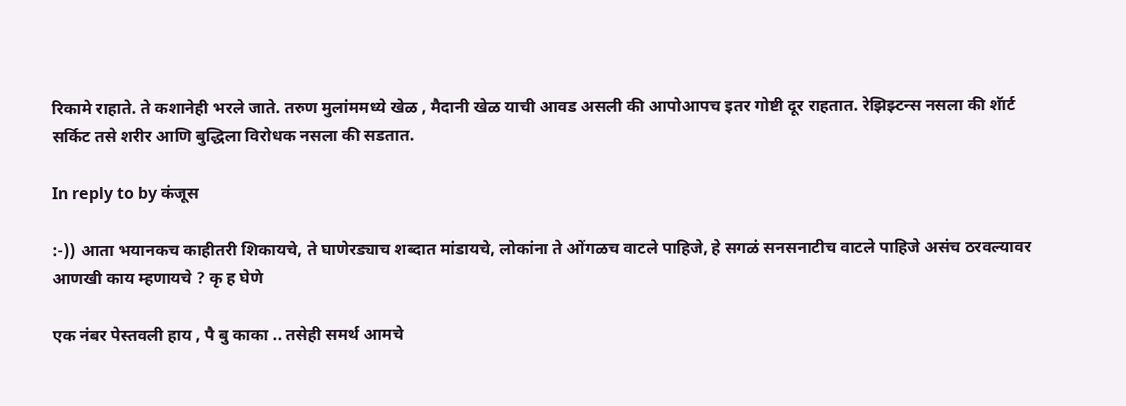रिकामे राहाते. ते कशानेही भरले जाते. तरुण मुलांममध्ये खेळ , मैदानी खेळ याची आवड असली की आपोआपच इतर गोष्टी दूर राहतात. रेझिझ्टन्स नसला की शॅार्ट सर्किट तसे शरीर आणि बुद्धिला विरोधक नसला की सडतात.

In reply to by कंजूस

:-)) आता भयानकच काहीतरी शिकायचे, ते घाणेरड्याच शब्दात मांडायचे, लोकांना ते ओंगळच वाटले पाहिजे, हे सगळं सनसनाटीच वाटले पाहिजे असंच ठरवल्यावर आणखी काय म्हणायचे ? कृ ह घेणे

एक नंबर पेस्तवली हाय , पै बु काका .. तसेही समर्थ आमचे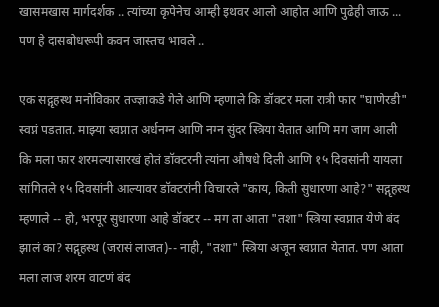खासमखास मार्गदर्शक .. त्यांच्या कृपेनेच आम्ही इथवर आलो आहोत आणि पुढेही जाऊ ... पण हे दासबोधरूपी कवन जास्तच भावले ..

एक सद्गृहस्थ मनोविकार तज्ज्ञाकडे गेले आणि म्हणाले कि डॉक्टर मला रात्री फार "घाणेरडी" स्वप्नं पडतात. माझ्या स्वप्नात अर्धनग्न आणि नग्न सुंदर स्त्रिया येतात आणि मग जाग आली कि मला फार शरमल्यासारखं होतं डॉक्टरनी त्यांना औषधे दिली आणि १५ दिवसांनी यायला सांगितले १५ दिवसांनी आल्यावर डॉक्टरांनी विचारले "काय, किती सुधारणा आहे?" सद्गृहस्थ म्हणाले -- हो, भरपूर सुधारणा आहे डॉक्टर -- मग ता आता "तशा" स्त्रिया स्वप्नात येणे बंद झालं का? सद्गृहस्थ (जरासं लाजत)-- नाही, "तशा" स्त्रिया अजून स्वप्नात येतात. पण आता मला लाज शरम वाटणं बंद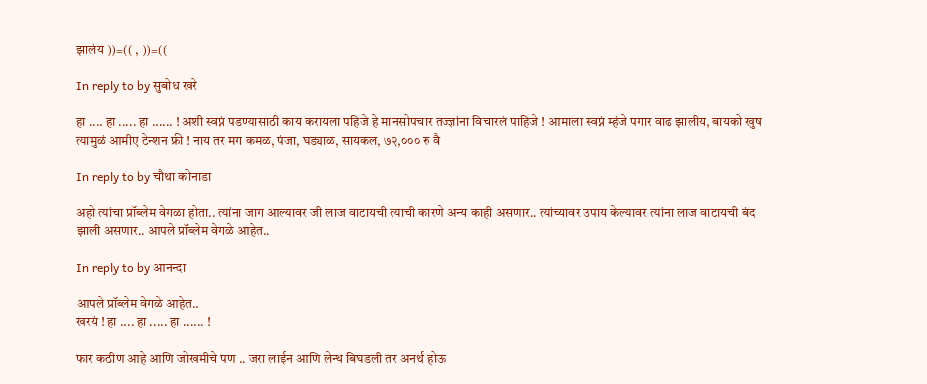झालंय ))=(( , ))=((

In reply to by सुबोध खरे

हा .... हा ..... हा ...... ! अशी स्वप्नं पडण्यासाठी काय करायला पहिजे हे मानसोपचार तज्ज्ञांना विचारलं पाहिजे ! आमाला स्वप्नं म्हंजे पगार वाढ झालीय, बायको खुष त्यामुळं आमीए टेन्शन फ्री ! नाय तर मग कमळ, पंजा, घड्याळ, सायकल, ७२,००० रु वै

In reply to by चौथा कोनाडा

अहो त्यांचा प्रॉब्लेम वेगळा होता.. त्यांना जाग आल्यावर जी लाज वाटायची त्याची कारणे अन्य काही असणार.. त्यांच्यावर उपाय केल्यावर त्यांना लाज वाटायची बंद झाली असणार.. आपले प्रॉब्लेम वेगळे आहेत..

In reply to by आनन्दा

आपले प्रॉब्लेम वेगळे आहेत..
खरयं ! हा .... हा ..... हा ...... !

फार कठीण आहे आणि जोखमीचे पण .. जरा लाईन आणि लेन्थ बिघडली तर अनर्थ होऊ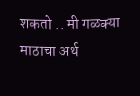शकतो .. मी गळक्या माठाचा अर्थ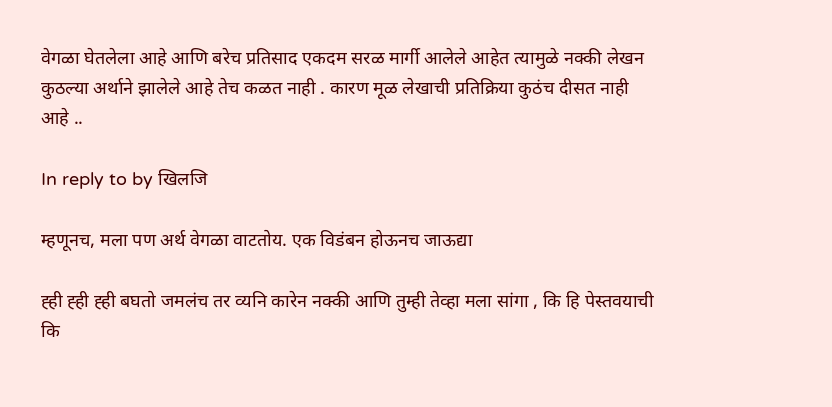वेगळा घेतलेला आहे आणि बरेच प्रतिसाद एकदम सरळ मार्गी आलेले आहेत त्यामुळे नक्की लेखन कुठल्या अर्थाने झालेले आहे तेच कळत नाही . कारण मूळ लेखाची प्रतिक्रिया कुठंच दीसत नाही आहे ..

In reply to by खिलजि

म्हणूनच, मला पण अर्थ वेगळा वाटतोय. एक विडंबन होऊनच जाऊद्या

ह्ही ह्ही ह्ही बघतो जमलंच तर व्यनि कारेन नक्की आणि तुम्ही तेव्हा मला सांगा , कि हि पेस्तवयाची कि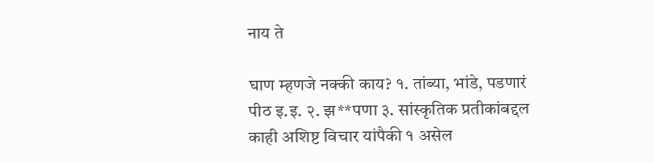नाय ते

घाण म्हणजे नक्की काय? १. तांब्या, भांडे, पडणारं पीठ इ.इ. २. झ**पणा ३. सांस्कृतिक प्रतीकांबद्दल काही अशिष्ट विचार यांपैकी १ असेल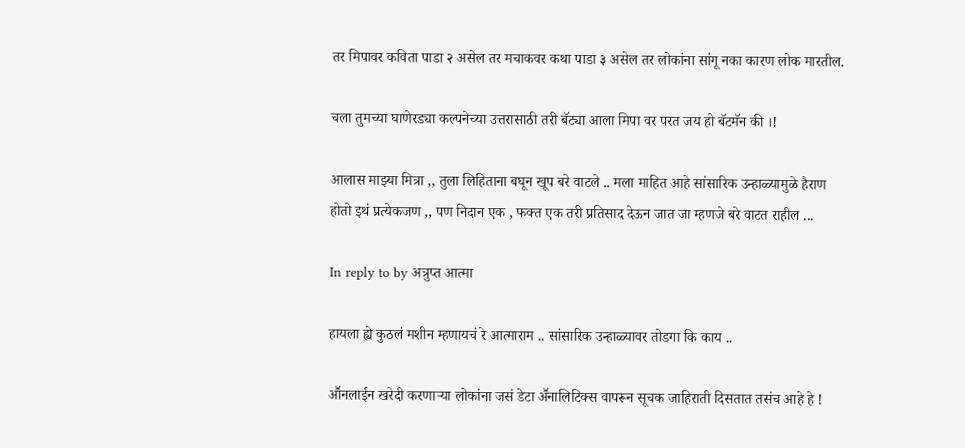तर मिपावर कविता पाडा २ असेल तर मचाकवर कथा पाडा ३ असेल तर लोकांना सांगू नका कारण लोक मारतील.

चला तुमच्या घाणेरड्या कल्पनेच्या उत्तरासाठी तरी बॅट्या आला मिपा वर परत जय हो बॅटमॅन की ।!

आलास माझ्या मित्रा ,, तुला लिहिताना बघून खूप बरे वाटले .. मला माहित आहे सांसारिक उन्हाळ्यामुळे हैराण होतो इथं प्रत्येकजण ,, पण निदान एक , फक्त एक तरी प्रतिसाद देऊन जात जा म्हणजे बरे वाटत राहील ...

In reply to by अत्रुप्त आत्मा

हायला ह्ये कुठलं मशीन म्हणायचं रे आत्माराम .. सांसारिक उन्हाळ्यावर तोडगा कि काय ..

आॕनलाईन खरेदी करणाऱ्या लोकांना जसं डेटा अॕनालिटिक्स वापरून सूचक जाहिराती दिसतात तसंच आहे हे !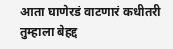आता घाणेरडं वाटणारं कधीतरी तुम्हाला बेहद्द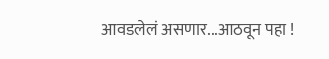आवडलेलं असणार...आठवून पहा !